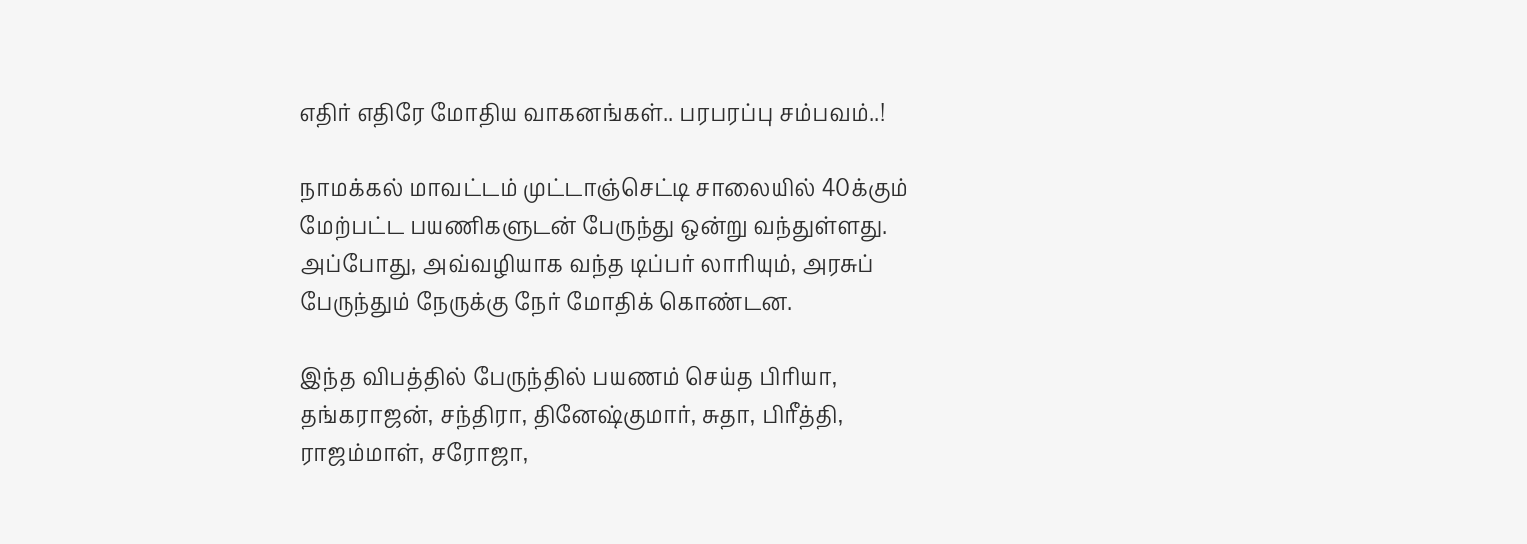எதிர் எதிரே மோதிய வாகனங்கள்.. பரபரப்பு சம்பவம்..!

நாமக்கல் மாவட்டம் முட்டாஞ்செட்டி சாலையில் 40க்கும் மேற்பட்ட பயணிகளுடன் பேருந்து ஒன்று வந்துள்ளது. அப்போது, அவ்வழியாக வந்த டிப்பர் லாரியும், அரசுப் பேருந்தும் நேருக்கு நேர் மோதிக் கொண்டன.

இந்த விபத்தில் பேருந்தில் பயணம் செய்த பிரியா, தங்கராஜன், சந்திரா, தினேஷ்குமார், சுதா, பிரீத்தி, ராஜம்மாள், சரோஜா,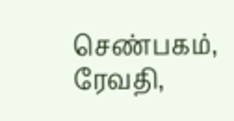செண்பகம், ரேவதி,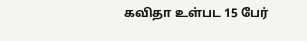கவிதா உள்பட 15 பேர்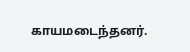காயமடைந்தனர்.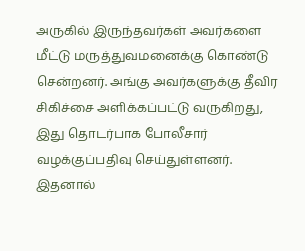அருகில் இருந்தவர்கள் அவர்களை மீட்டு மருத்துவமனைக்கு கொண்டு சென்றனர். அங்கு அவர்களுக்கு தீவிர சிகிச்சை அளிக்கப்பட்டு வருகிறது, இது தொடர்பாக போலீசார் வழக்குப்பதிவு செய்துள்ளனர். இதனால்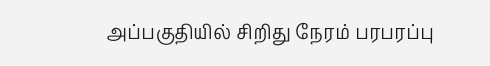அப்பகுதியில் சிறிது நேரம் பரபரப்பு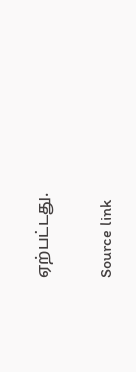ஏற்பட்டது.

Source link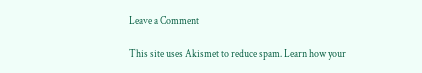Leave a Comment

This site uses Akismet to reduce spam. Learn how your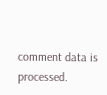comment data is processed.